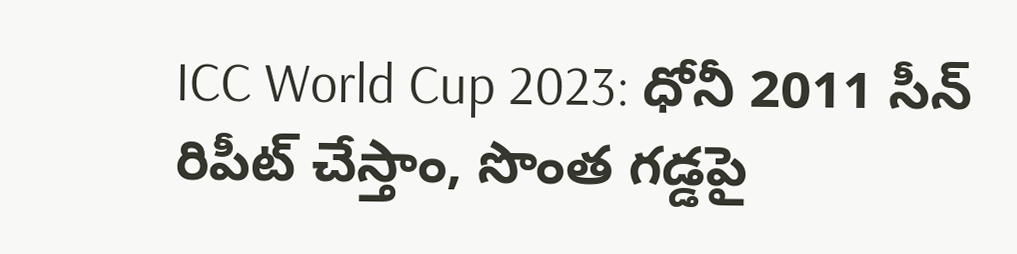ICC World Cup 2023: ధోనీ 2011 సీన్ రిపీట్ చేస్తాం, సొంత గ‌డ్డ‌పై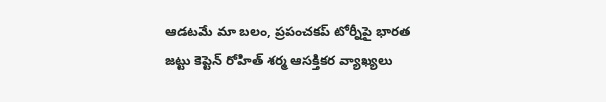ఆడటమే మా బలం, ప్రపంచకప్ టోర్నీపై భార‌త జట్టు కెప్టెన్ రోహిత్ శ‌ర్మ ఆసక్తికర వ్యాఖ్యలు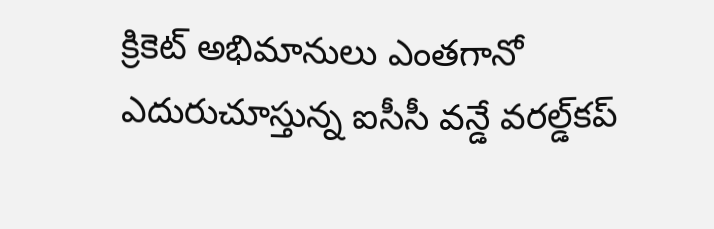క్రికెట్‌ అభిమానులు ఎంతగానో ఎదురుచూస్తున్న ఐసీసీ వన్డే వరల్డ్‌కప్‌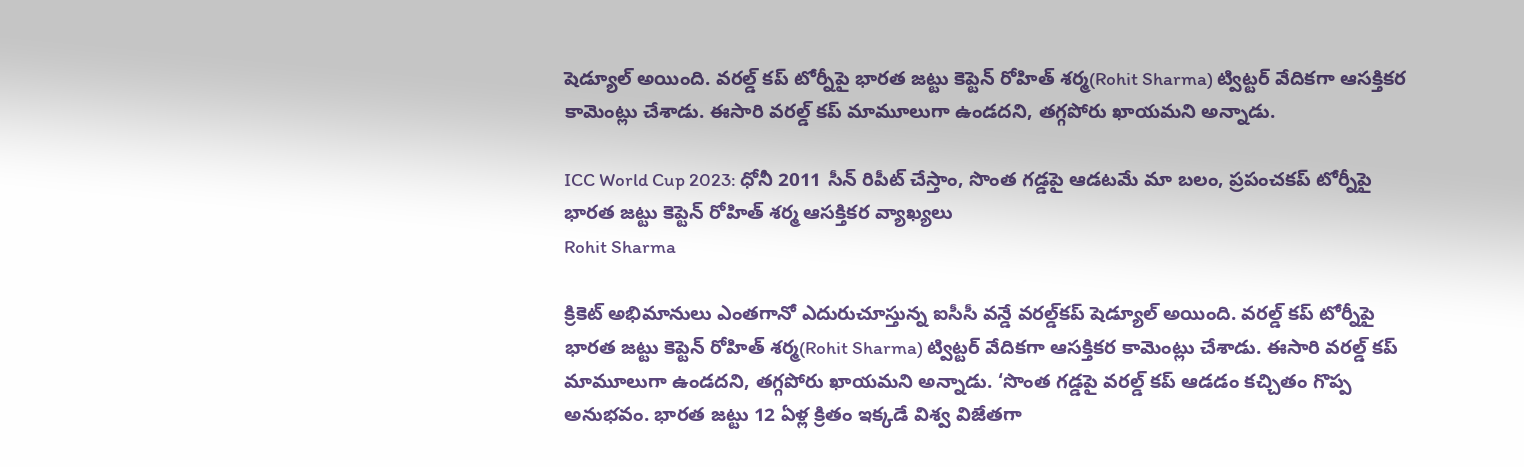షెడ్యూల్‌ అయింది. వ‌ర‌ల్డ్ క‌ప్ టోర్నీపై భార‌త జట్టు కెప్టెన్ రోహిత్ శ‌ర్మ(Rohit Sharma) ట్విట్ట‌ర్ వేదిక‌గా ఆస‌క్తిక‌ర కామెంట్లు చేశాడు. ఈసారి వ‌రల్డ్ క‌ప్ మామూలుగా ఉండ‌ద‌ని, త‌గ్గ‌పోరు ఖాయ‌మ‌ని అన్నాడు.

ICC World Cup 2023: ధోనీ 2011 సీన్ రిపీట్ చేస్తాం, సొంత గ‌డ్డ‌పై ఆడటమే మా బలం, ప్రపంచకప్ టోర్నీపై భార‌త జట్టు కెప్టెన్ రోహిత్ శ‌ర్మ ఆసక్తికర వ్యాఖ్యలు
Rohit Sharma

క్రికెట్‌ అభిమానులు ఎంతగానో ఎదురుచూస్తున్న ఐసీసీ వన్డే వరల్డ్‌కప్‌ షెడ్యూల్‌ అయింది. వ‌ర‌ల్డ్ క‌ప్ టోర్నీపై భార‌త జట్టు కెప్టెన్ రోహిత్ శ‌ర్మ(Rohit Sharma) ట్విట్ట‌ర్ వేదిక‌గా ఆస‌క్తిక‌ర కామెంట్లు చేశాడు. ఈసారి వ‌రల్డ్ క‌ప్ మామూలుగా ఉండ‌ద‌ని, త‌గ్గ‌పోరు ఖాయ‌మ‌ని అన్నాడు. ‘సొంత గ‌డ్డ‌పై వ‌ర‌ల్డ్ క‌ప్ ఆడ‌డం క‌చ్చితం గొప్ప అనుభ‌వం. భార‌త జ‌ట్టు 12 ఏళ్ల క్రితం ఇక్క‌డే విశ్వ విజేత‌గా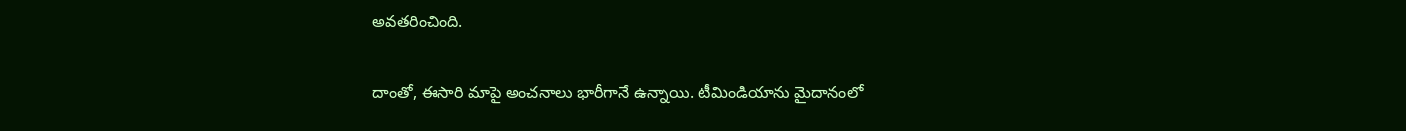అవ‌త‌రించింది.

దాంతో, ఈసారి మాపై అంచ‌నాలు భారీగానే ఉన్నాయి. టీమిండియాను మైదానంలో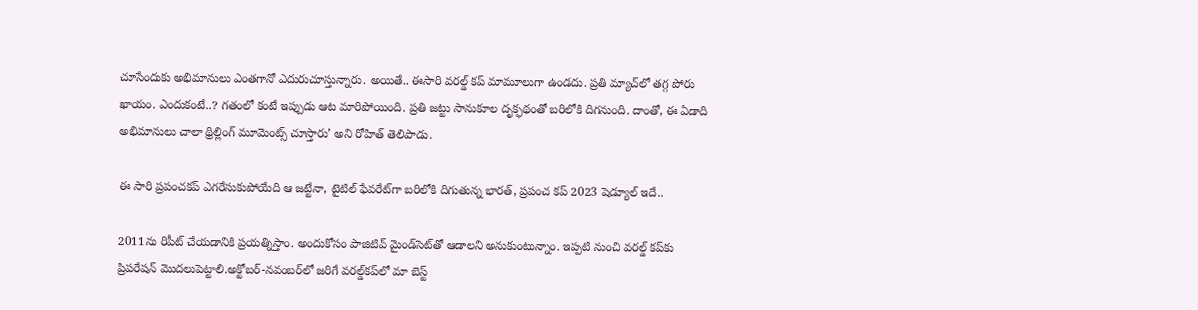చూసేందుకు అభిమానులు ఎంతగానో ఎదురుచూస్తున్నారు. అయితే.. ఈసారి వ‌ర‌ల్డ్ క‌ప్ మామూలుగా ఉండ‌దు. ప్ర‌తి మ్యాచ్‌లో త‌గ్గ పోరు ఖాయం. ఎందుకంటే..? గ‌తంలో కంటే ఇప్పుడు ఆట మారిపోయింది. ప్ర‌తి జ‌ట్టు సానుకూల దృక్ఫ‌థంతో బ‌రిలోకి దిగ‌నుంది. దాంతో, ఈ ఏడాది అభిమానులు చాలా థ్రిల్లింగ్ మూమెంట్స్ చూస్తారు’ అని రోహిత్ తెలిపాడు.

ఈ సారి ప్రపంచకప్ ఎగరేసుకుపోయేది ఆ జట్టేనా, టైటిల్ ఫేవరేట్‌గా బరిలోకి దిగుతున్న భారత్, ప్రపంచ కప్ 2023 షెడ్యూల్ ఇదే..

2011ను రిపీట్‌ చేయడానికి ప్రయత్నిస్తాం. అందుకోసం పాజిటివ్ మైండ్‌సెట్‌తో ఆడాలని అనుకుంటున్నాం. ఇప్పటి నుంచి వరల్డ్ కప్‌కు ప్రిపరేషన్‌ మొదలుపెట్టాలి.అక్టోబర్-నవంబర్‌లో జరిగే వరల్డ్‌కప్‌లో మా బెస్ట్‌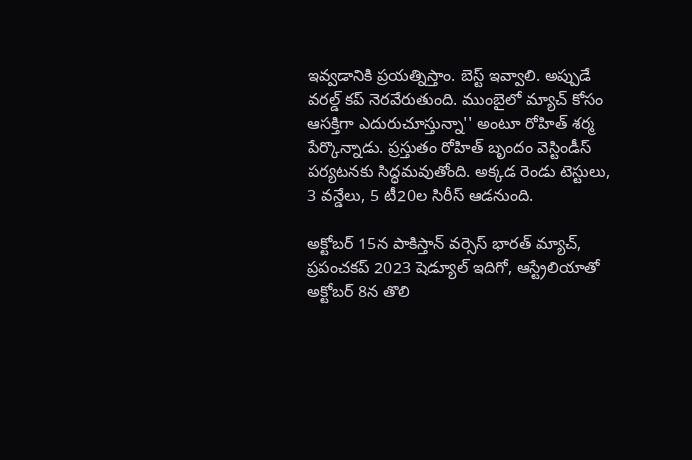ఇవ్వడానికి ప్రయత్నిస్తాం. బెస్ట్ ఇవ్వాలి. అప్పుడే వరల్డ్ కప్ నెరవేరుతుంది. ముంబైలో మ్యాచ్ కోసం ఆసక్తిగా ఎదురుచూస్తున్నా'' అంటూ రోహిత్‌ శర్మ పేర్కొన్నాడు. ప్ర‌స్తుతం రోహిత్ బృందం వెస్టిండీస్ ప‌ర్య‌ట‌న‌కు సిద్ధ‌మ‌వుతోంది. అక్క‌డ రెండు టెస్టులు, 3 వ‌న్డేలు, 5 టీ20ల‌ సిరీస్ ఆడ‌నుంది.

అక్టోబర్ 15న పాకిస్తాన్‌ వర్సెస్ భారత్ మ్యాచ్, ప్రపంచకప్ 2023 షెడ్యూల్ ఇదిగో, ఆస్ట్రేలియాతో అక్టోబర్ 8న తొలి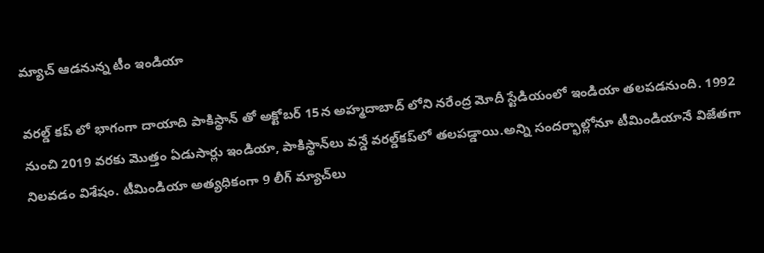మ్యాచ్ ఆడనున్న టీం ఇండియా

వరల్డ్ కప్ లో భాగంగా దాయాది పాకిస్థాన్ తో అక్టోబర్ 15న అహ్మదాబాద్ లోని నరేంద్ర మోదీ స్టేడియంలో ఇండియా తలపడనుంది. 1992 నుంచి 2019 వరకు మొత్తం ఏడుసార్లు ఇండియా, పాకిస్థాన్‌లు వన్డే వరల్డ్‌కప్‌లో తలపడ్డాయి.అన్ని సందర్భాల్లోనూ టీమిండియానే విజేతగా నిలవడం విశేషం. టీమిండియా అత్య‌ధికంగా 9 లీగ్ మ్యాచ్‌లు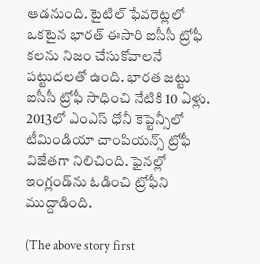ఆడ‌నుంది. టైటిల్ ఫేవ‌రెట్ల‌లో ఒక‌టైన భార‌త్ ఈసారి ఐసీసీ ట్రోఫీ క‌ల‌ను నిజం చేసుకోవాల‌నే ప‌ట్టుద‌ల‌తో ఉంది. భార‌త జ‌ట్టు ఐసీసీ ట్రోఫీ సాధించి నేటికి 10 ఏళ్లు. 2013లో ఎంఎస్ ధోనీ కెప్టెన్సీలో టీమిండియా చాంపియ‌న్స్ ట్రోఫీ విజేత‌గా నిలిచింది. ఫైన‌ల్లో ఇంగ్లండ్‌ను ఓడించి ట్రోఫీని ముద్దాడింది.

(The above story first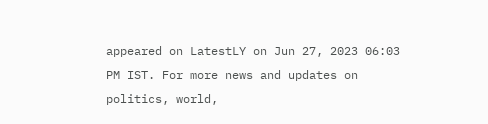appeared on LatestLY on Jun 27, 2023 06:03 PM IST. For more news and updates on politics, world,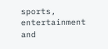sports, entertainment and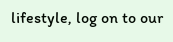lifestyle, log on to our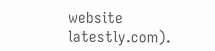website latestly.com).